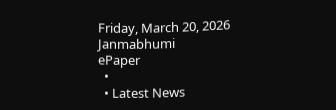Friday, March 20, 2026
Janmabhumi
ePaper
  •
  • Latest News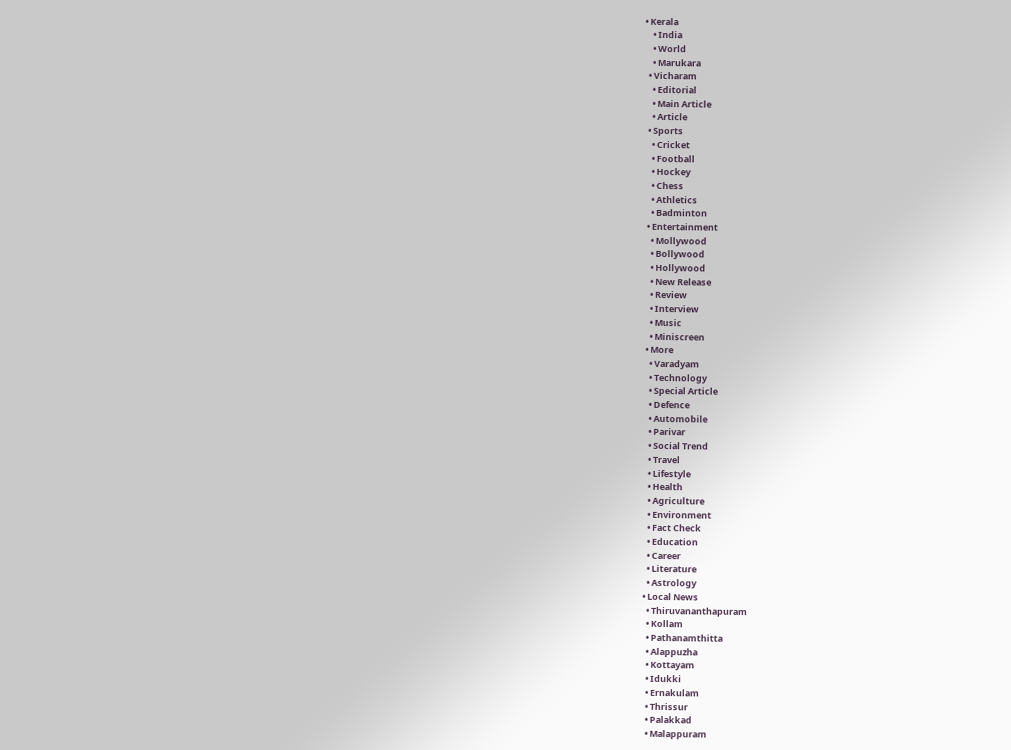• Kerala
    • India
    • World
    • Marukara
  • Vicharam
    • Editorial
    • Main Article
    • Article
  • Sports
    • Cricket
    • Football
    • Hockey
    • Chess
    • Athletics
    • Badminton
  • Entertainment
    • Mollywood
    • Bollywood
    • Hollywood
    • New Release
    • Review
    • Interview
    • Music
    • Miniscreen
  • More
    • Varadyam
    • Technology
    • Special Article
    • Defence
    • Automobile
    • Parivar
    • Social Trend
    • Travel
    • Lifestyle
    • Health
    • Agriculture
    • Environment
    • Fact Check
    • Education
    • Career
    • Literature
    • Astrology
  • Local News
    • Thiruvananthapuram
    • Kollam
    • Pathanamthitta
    • Alappuzha
    • Kottayam
    • Idukki
    • Ernakulam
    • Thrissur
    • Palakkad
    • Malappuram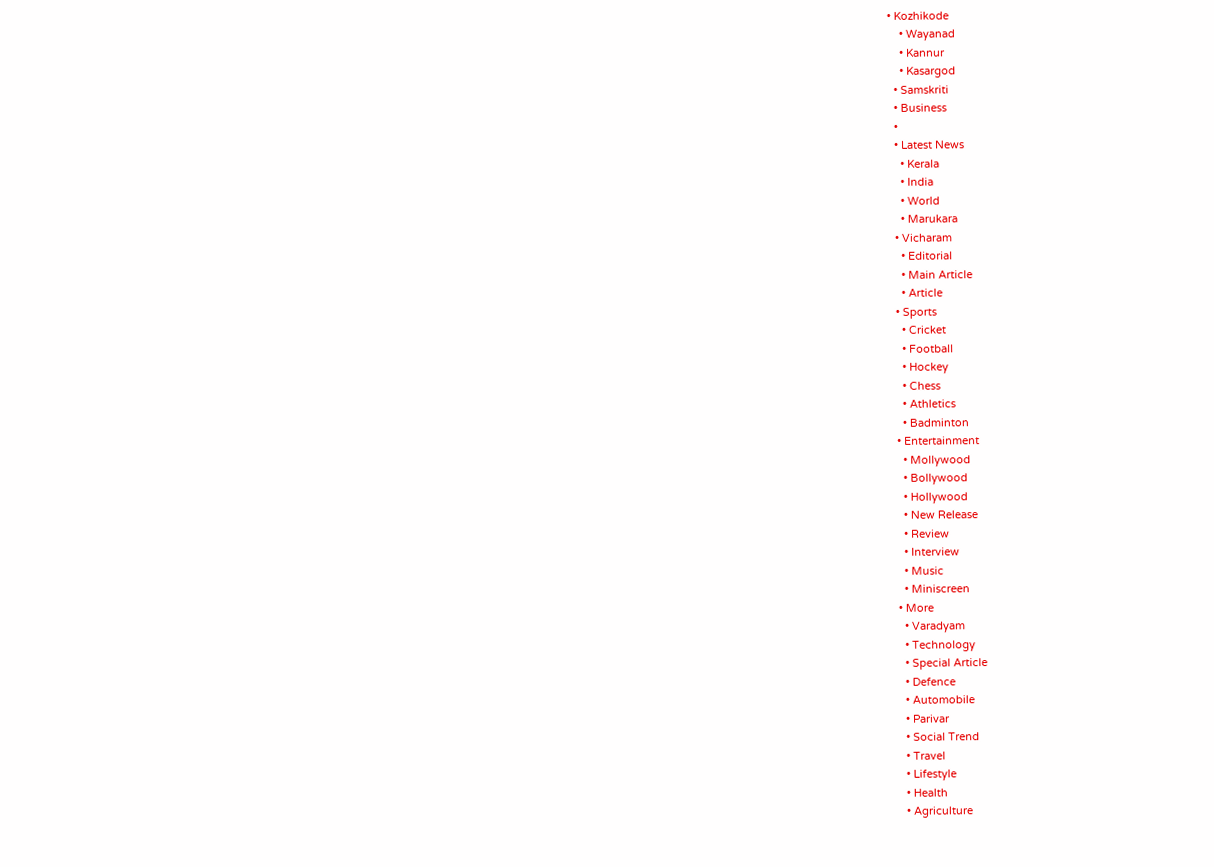• Kozhikode
    • Wayanad
    • Kannur
    • Kasargod
  • Samskriti
  • Business
  •
  • Latest News
    • Kerala
    • India
    • World
    • Marukara
  • Vicharam
    • Editorial
    • Main Article
    • Article
  • Sports
    • Cricket
    • Football
    • Hockey
    • Chess
    • Athletics
    • Badminton
  • Entertainment
    • Mollywood
    • Bollywood
    • Hollywood
    • New Release
    • Review
    • Interview
    • Music
    • Miniscreen
  • More
    • Varadyam
    • Technology
    • Special Article
    • Defence
    • Automobile
    • Parivar
    • Social Trend
    • Travel
    • Lifestyle
    • Health
    • Agriculture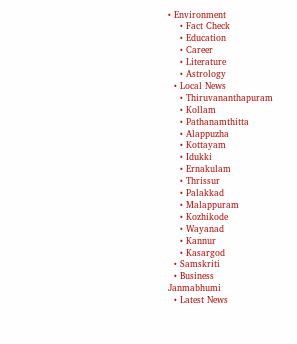• Environment
    • Fact Check
    • Education
    • Career
    • Literature
    • Astrology
  • Local News
    • Thiruvananthapuram
    • Kollam
    • Pathanamthitta
    • Alappuzha
    • Kottayam
    • Idukki
    • Ernakulam
    • Thrissur
    • Palakkad
    • Malappuram
    • Kozhikode
    • Wayanad
    • Kannur
    • Kasargod
  • Samskriti
  • Business
Janmabhumi
  • Latest News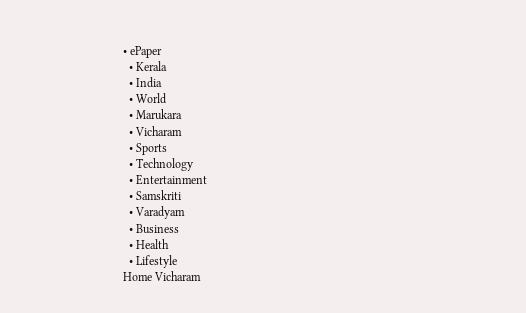• ePaper
  • Kerala
  • India
  • World
  • Marukara
  • Vicharam
  • Sports
  • Technology
  • Entertainment
  • Samskriti
  • Varadyam
  • Business
  • Health
  • Lifestyle
Home Vicharam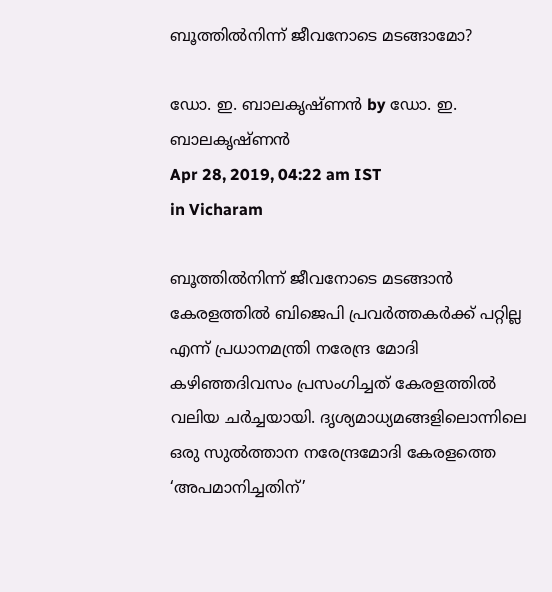ബൂത്തില്‍നിന്ന് ജീവനോടെ മടങ്ങാമോ?

ഡോ. ഇ. ബാലകൃഷ്ണന്‍ by ഡോ. ഇ. ബാലകൃഷ്ണന്‍
Apr 28, 2019, 04:22 am IST
in Vicharam

ബൂത്തില്‍നിന്ന് ജീവനോടെ മടങ്ങാന്‍ കേരളത്തില്‍ ബിജെപി പ്രവര്‍ത്തകര്‍ക്ക് പറ്റില്ല എന്ന് പ്രധാനമന്ത്രി നരേന്ദ്ര മോദി കഴിഞ്ഞദിവസം പ്രസംഗിച്ചത് കേരളത്തില്‍ വലിയ ചര്‍ച്ചയായി. ദൃശ്യമാധ്യമങ്ങളിലൊന്നിലെ ഒരു സുല്‍ത്താന നരേന്ദ്രമോദി കേരളത്തെ ‘അപമാനിച്ചതിന്’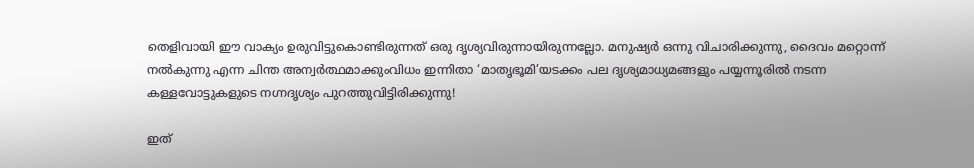തെളിവായി ഈ വാക്യം ഉരുവിട്ടുകൊണ്ടിരുന്നത് ഒരു ദൃശ്യവിരുന്നായിരുന്നല്ലോ. മനുഷ്യര്‍ ഒന്നു വിചാരിക്കുന്നു, ദൈവം മറ്റൊന്ന് നല്‍കുന്നു എന്ന ചിന്ത അന്വര്‍ത്ഥമാക്കുംവിധം ഇന്നിതാ ‘മാതൃഭൂമി’യടക്കം പല ദൃശ്യമാധ്യമങ്ങളും പയ്യന്നൂരില്‍ നടന്ന കള്ളവോട്ടുകളുടെ നഗ്നദൃശ്യം പുറത്തുവിട്ടിരിക്കുന്നു!

ഇത്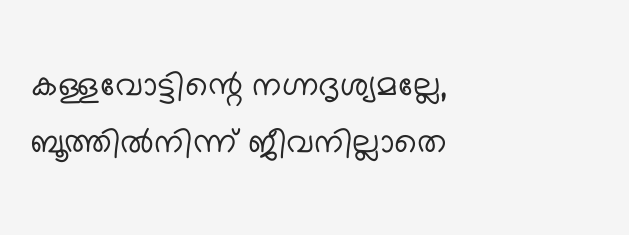കള്ളവോട്ടിന്റെ നഗ്നദൃശ്യമല്ലേ, ബൂത്തില്‍നിന്ന് ജീവനില്ലാതെ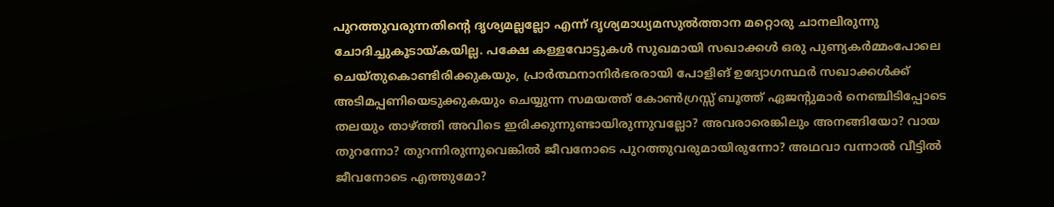പുറത്തുവരുന്നതിന്റെ ദൃശ്യമല്ലല്ലോ എന്ന് ദൃശ്യമാധ്യമസുല്‍ത്താന മറ്റൊരു ചാനലിരുന്നു ചോദിച്ചുകൂടായ്‌കയില്ല. പക്ഷേ കള്ളവോട്ടുകള്‍ സുഖമായി സഖാക്കള്‍ ഒരു പുണ്യകര്‍മ്മംപോലെ ചെയ്തുകൊണ്ടിരിക്കുകയും, പ്രാര്‍ത്ഥനാനിര്‍ഭരരായി പോളിങ് ഉദ്യോഗസ്ഥര്‍ സഖാക്കള്‍ക്ക് അടിമപ്പണിയെടുക്കുകയും ചെയ്യുന്ന സമയത്ത് കോണ്‍ഗ്രസ്സ് ബൂത്ത് ഏജന്റുമാര്‍ നെഞ്ചിടിപ്പോടെ തലയും താഴ്‌ത്തി അവിടെ ഇരിക്കുന്നുണ്ടായിരുന്നുവല്ലോ? അവരാരെങ്കിലും അനങ്ങിയോ? വായ തുറന്നോ? തുറന്നിരുന്നുവെങ്കില്‍ ജീവനോടെ പുറത്തുവരുമായിരുന്നോ? അഥവാ വന്നാല്‍ വീട്ടില്‍ ജീവനോടെ എത്തുമോ?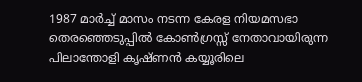1987 മാര്‍ച്ച് മാസം നടന്ന കേരള നിയമസഭാ തെരഞ്ഞെടുപ്പില്‍ കോണ്‍ഗ്രസ്സ് നേതാവായിരുന്ന പിലാന്തോളി കൃഷ്ണന്‍ കയ്യൂരിലെ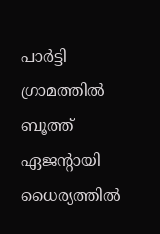പാര്‍ട്ടി ഗ്രാമത്തില്‍ ബൂത്ത് ഏജന്റായി ധൈര്യത്തില്‍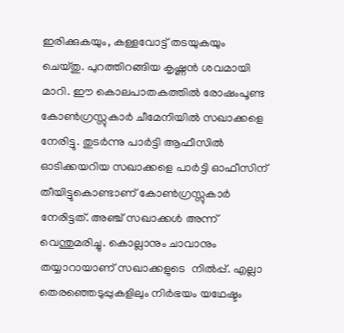ഇരിക്കുകയും, കള്ളവോട്ട് തടയുകയും ചെയ്തു. പുറത്തിറങ്ങിയ കൃഷ്ണന്‍ ശവമായി മാറി. ഈ കൊലപാതകത്തില്‍ രോഷംപൂണ്ട കോണ്‍ഗ്രസ്സുകാര്‍ ചീമേനിയില്‍ സഖാക്കളെ നേരിട്ടു. തുടര്‍ന്നു പാര്‍ട്ടി ആഫീസില്‍ ഓടിക്കയറിയ സഖാക്കളെ പാര്‍ട്ടി ഓഫീസിന് തീയിട്ടുകൊണ്ടാണ് കോണ്‍ഗ്രസ്സുകാര്‍ നേരിട്ടത്. അഞ്ച് സഖാക്കള്‍ അന്ന് വെന്തുമരിച്ചു. കൊല്ലാനും ചാവാനും തയ്യാറായാണ് സഖാക്കളുടെ  നില്‍പ്പ്. എല്ലാ തെരഞ്ഞെടുപ്പുകളിലും നിര്‍ഭയം യഥേഷ്ടം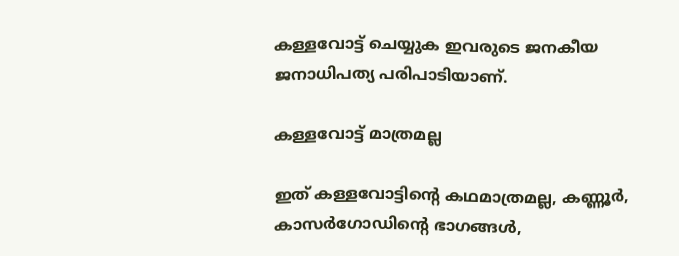കള്ളവോട്ട് ചെയ്യുക ഇവരുടെ ജനകീയ ജനാധിപത്യ പരിപാടിയാണ്.

കള്ളവോട്ട് മാത്രമല്ല

ഇത് കള്ളവോട്ടിന്റെ കഥമാത്രമല്ല, കണ്ണൂര്‍, കാസര്‍ഗോഡിന്റെ ഭാഗങ്ങള്‍,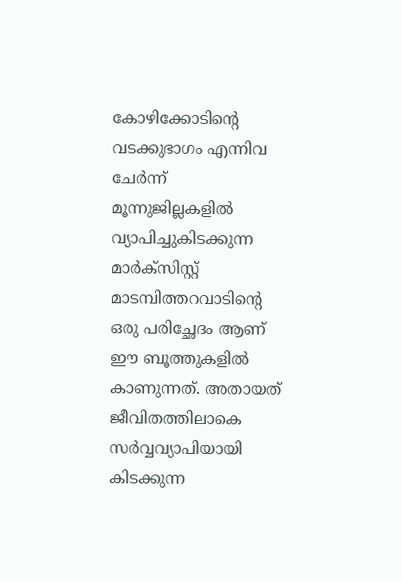കോഴിക്കോടിന്റെ വടക്കുഭാഗം എന്നിവ ചേര്‍ന്ന് മൂന്നുജില്ലകളില്‍ വ്യാപിച്ചുകിടക്കുന്ന മാര്‍ക്‌സിസ്റ്റ് മാടമ്പിത്തറവാടിന്റെ ഒരു പരിച്ഛേദം ആണ് ഈ ബൂത്തുകളില്‍ കാണുന്നത്. അതായത് ജീവിതത്തിലാകെ സര്‍വ്വവ്യാപിയായി കിടക്കുന്ന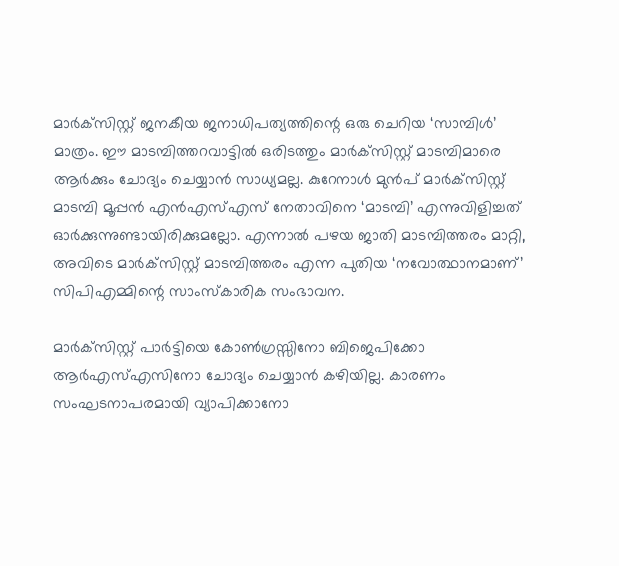മാര്‍ക്‌സിസ്റ്റ് ജനകീയ ജനാധിപത്യത്തിന്റെ ഒരു ചെറിയ ‘സാമ്പിള്‍’ മാത്രം. ഈ മാടമ്പിത്തറവാട്ടില്‍ ഒരിടത്തും മാര്‍ക്‌സിസ്റ്റ് മാടമ്പിമാരെ ആര്‍ക്കും ചോദ്യം ചെയ്യാന്‍ സാധ്യമല്ല. കുറേനാള്‍ മുന്‍പ് മാര്‍ക്‌സിസ്റ്റ് മാടമ്പി മൂപ്പന്‍ എന്‍എസ്എസ് നേതാവിനെ ‘മാടമ്പി’ എന്നുവിളിച്ചത് ഓര്‍ക്കുന്നുണ്ടായിരിക്കുമല്ലോ. എന്നാല്‍ പഴയ ജാതി മാടമ്പിത്തരം മാറ്റി, അവിടെ മാര്‍ക്‌സിസ്റ്റ് മാടമ്പിത്തരം എന്ന പുതിയ ‘നവോത്ഥാനമാണ്’ സിപിഎമ്മിന്റെ സാംസ്‌കാരിക സംഭാവന.

മാര്‍ക്‌സിസ്റ്റ് പാര്‍ട്ടിയെ കോണ്‍ഗ്രസ്സിനോ ബിജെപിക്കോ ആര്‍എസ്എസിനോ ചോദ്യം ചെയ്യാന്‍ കഴിയില്ല. കാരണം സംഘടനാപരമായി വ്യാപിക്കാനോ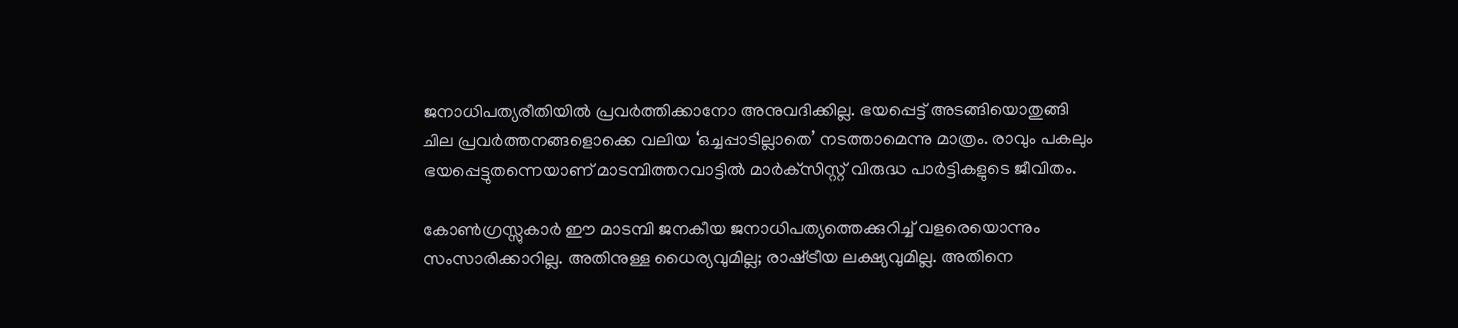ജനാധിപത്യരീതിയില്‍ പ്രവര്‍ത്തിക്കാനോ അനുവദിക്കില്ല. ഭയപ്പെട്ട് അടങ്ങിയൊതുങ്ങി ചില പ്രവര്‍ത്തനങ്ങളൊക്കെ വലിയ ‘ഒച്ചപ്പാടില്ലാതെ’ നടത്താമെന്നു മാത്രം. രാവും പകലും ഭയപ്പെട്ടുതന്നെയാണ് മാടമ്പിത്തറവാട്ടില്‍ മാര്‍ക്‌സിസ്റ്റ് വിരുദ്ധ പാര്‍ട്ടികളുടെ ജീവിതം.

കോണ്‍ഗ്രസ്സുകാര്‍ ഈ മാടമ്പി ജനകീയ ജനാധിപത്യത്തെക്കുറിച്ച് വളരെയൊന്നും സംസാരിക്കാറില്ല. അതിനുള്ള ധൈര്യവുമില്ല; രാഷ്‌ട്രീയ ലക്ഷ്യവുമില്ല. അതിനെ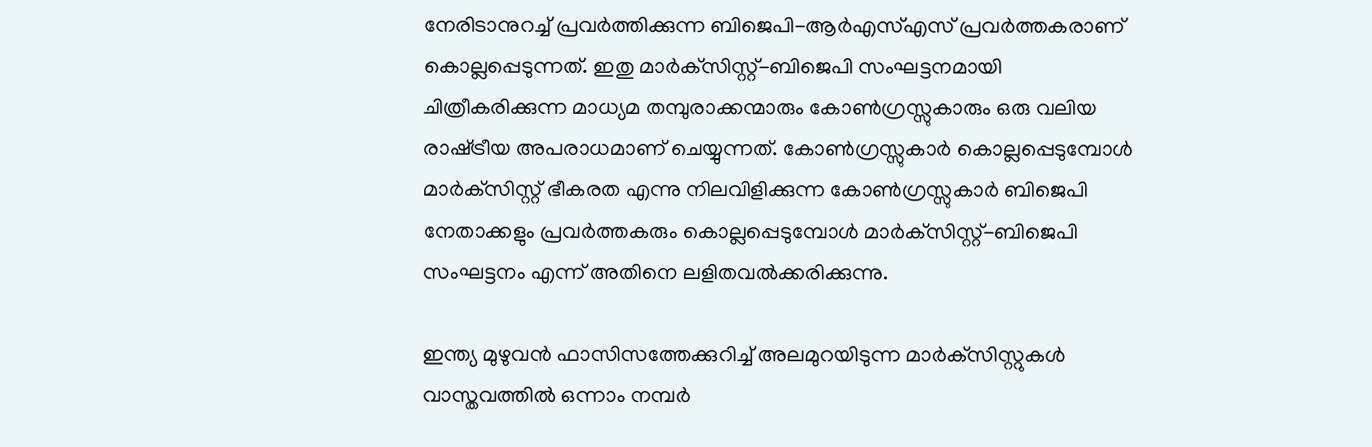നേരിടാനുറച്ച് പ്രവര്‍ത്തിക്കുന്ന ബിജെപി-ആര്‍എസ്എസ് പ്രവര്‍ത്തകരാണ് കൊല്ലപ്പെടുന്നത്. ഇതു മാര്‍ക്‌സിസ്റ്റ്-ബിജെപി സംഘട്ടനമായി ചിത്രീകരിക്കുന്ന മാധ്യമ തമ്പുരാക്കന്മാരും കോണ്‍ഗ്രസ്സുകാരും ഒരു വലിയ രാഷ്‌ട്രീയ അപരാധമാണ് ചെയ്യുന്നത്. കോണ്‍ഗ്രസ്സുകാര്‍ കൊല്ലപ്പെടുമ്പോള്‍ മാര്‍ക്‌സിസ്റ്റ് ഭീകരത എന്നു നിലവിളിക്കുന്ന കോണ്‍ഗ്രസ്സുകാര്‍ ബിജെപി നേതാക്കളും പ്രവര്‍ത്തകരും കൊല്ലപ്പെടുമ്പോള്‍ മാര്‍ക്‌സിസ്റ്റ്-ബിജെപി സംഘട്ടനം എന്ന് അതിനെ ലളിതവല്‍ക്കരിക്കുന്നു.

ഇന്ത്യ മുഴുവന്‍ ഫാസിസത്തേക്കുറിച്ച് അലമുറയിടുന്ന മാര്‍ക്‌സിസ്റ്റുകള്‍ വാസ്തവത്തില്‍ ഒന്നാം നമ്പര്‍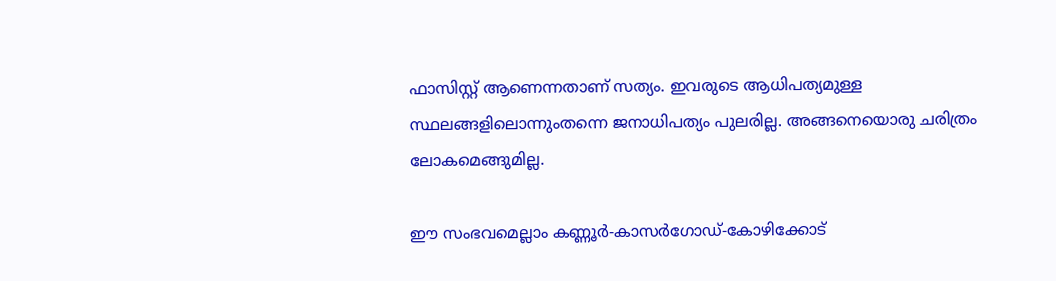ഫാസിസ്റ്റ് ആണെന്നതാണ് സത്യം. ഇവരുടെ ആധിപത്യമുള്ള സ്ഥലങ്ങളിലൊന്നുംതന്നെ ജനാധിപത്യം പുലരില്ല. അങ്ങനെയൊരു ചരിത്രം ലോകമെങ്ങുമില്ല.

ഈ സംഭവമെല്ലാം കണ്ണൂര്‍-കാസര്‍ഗോഡ്-കോഴിക്കോട്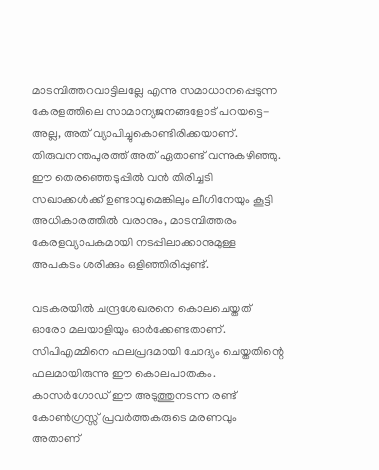മാടമ്പിത്തറവാട്ടിലല്ലേ എന്നു സമാധാനപ്പെടുന്ന കേരളത്തിലെ സാമാന്യജനങ്ങളോട് പറയട്ടെ-അല്ല, അത് വ്യാപിച്ചുകൊണ്ടിരിക്കയാണ്. തിരുവനന്തപുരത്ത് അത് ഏതാണ്ട് വന്നുകഴിഞ്ഞു. ഈ തെരഞ്ഞെടുപ്പില്‍ വന്‍ തിരിച്ചടി സഖാക്കള്‍ക്ക് ഉണ്ടാവുമെങ്കിലും ലീഗിനേയും കൂട്ടി അധികാരത്തില്‍ വരാനും, മാടമ്പിത്തരം കേരളവ്യാപകമായി നടപ്പിലാക്കാനുമുള്ള അപകടം ശരിക്കും ഒളിഞ്ഞിരിപ്പുണ്ട്.

വടകരയില്‍ ചന്ദ്രശേഖരനെ കൊലചെയ്തത് ഓരോ മലയാളിയും ഓര്‍ക്കേണ്ടതാണ്. സിപിഎമ്മിനെ ഫലപ്രദമായി ചോദ്യം ചെയ്തതിന്റെ ഫലമായിരുന്നു ഈ കൊലപാതകം. കാസര്‍ഗോഡ് ഈ അടുത്തുനടന്ന രണ്ട് കോണ്‍ഗ്രസ്സ് പ്രവര്‍ത്തകരുടെ മരണവും അതാണ്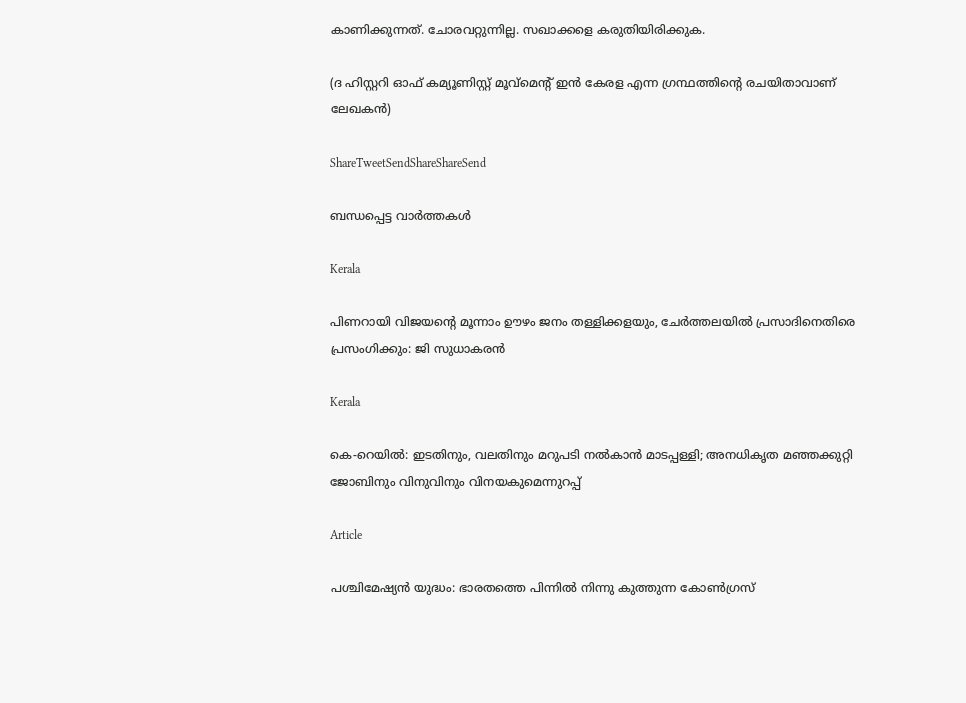കാണിക്കുന്നത്. ചോരവറ്റുന്നില്ല. സഖാക്കളെ കരുതിയിരിക്കുക.

(ദ ഹിസ്റ്ററി ഓഫ് കമ്യൂണിസ്റ്റ് മൂവ്‌മെന്റ് ഇന്‍ കേരള എന്ന ഗ്രന്ഥത്തിന്റെ രചയിതാവാണ് ലേഖകന്‍)

ShareTweetSendShareShareSend

ബന്ധപ്പെട്ട വാര്‍ത്തകള്‍

Kerala

പിണറായി വിജയന്റെ മൂന്നാം ഊഴം ജനം തള്ളിക്കളയും, ചേർത്തലയിൽ പ്രസാദിനെതിരെ പ്രസംഗിക്കും: ജി സുധാകരൻ

Kerala

കെ-റെയില്‍: ഇടതിനും, വലതിനും മറുപടി നല്‍കാന്‍ മാടപ്പള്ളി; അനധികൃത മഞ്ഞക്കുറ്റി ജോബിനും വിനുവിനും വിനയകുമെന്നുറപ്പ്

Article

പശ്ചിമേഷ്യന്‍ യുദ്ധം: ഭാരതത്തെ പിന്നില്‍ നിന്നു കുത്തുന്ന കോണ്‍ഗ്രസ്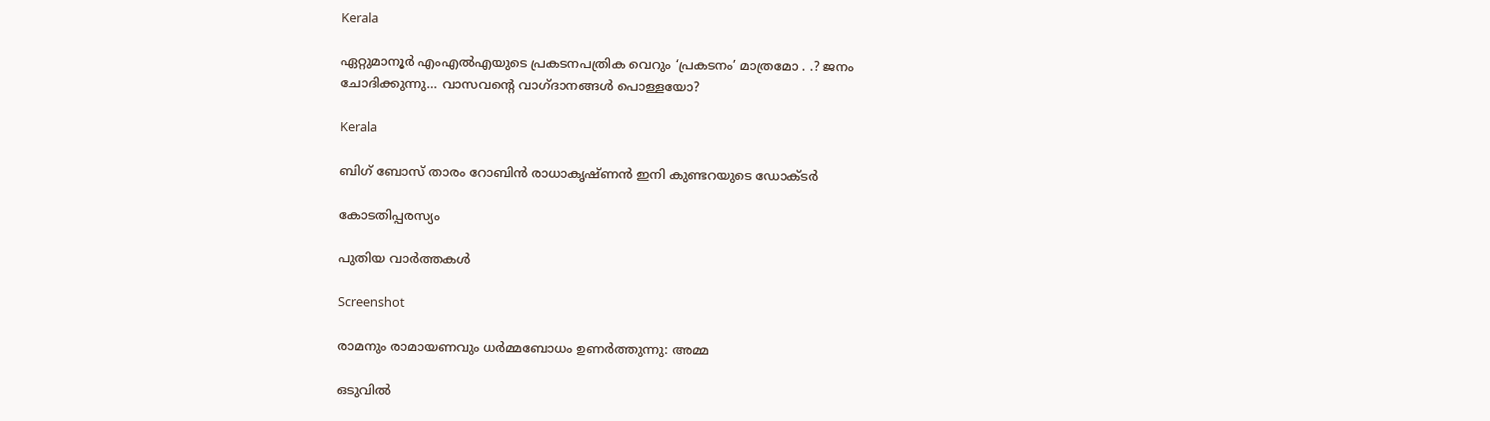Kerala

ഏറ്റുമാനൂര്‍ എംഎല്‍എയുടെ പ്രകടനപത്രിക വെറും ‘പ്രകടനം’ മാത്രമോ . .? ജനം ചോദിക്കുന്നു… വാസവന്റെ വാഗ്ദാനങ്ങള്‍ പൊള്ളയോ?

Kerala

ബിഗ് ബോസ് താരം റോബിന്‍ രാധാകൃഷ്ണൻ ഇനി കുണ്ടറയുടെ ഡോക്ടര്‍

കോടതിപ്പരസ്യം

പുതിയ വാര്‍ത്തകള്‍

Screenshot

രാമനും രാമായണവും ധർമ്മബോധം ഉണർത്തുന്നു: അമ്മ

ഒടുവിൽ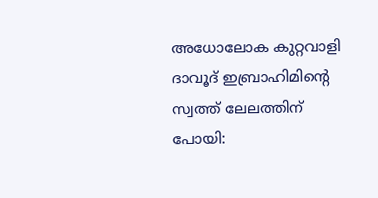അധോലോക കുറ്റവാളി ദാവൂദ് ഇബ്രാഹിമിന്റെ സ്വത്ത് ലേലത്തിന് പോയി: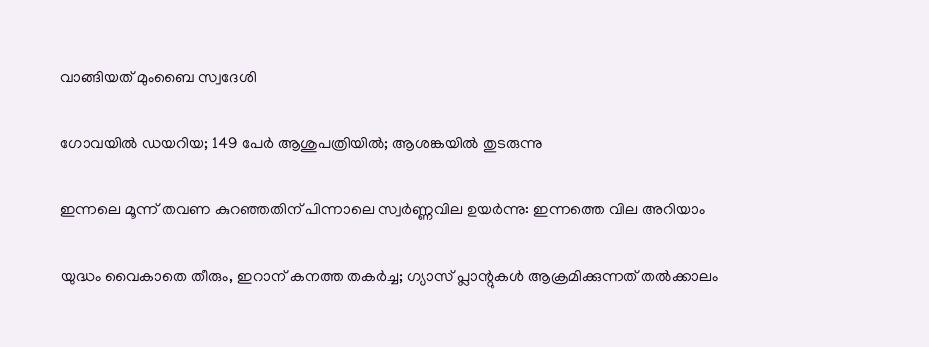വാങ്ങിയത് മുംബൈ സ്വദേശി

ഗോവയിൽ ഡയറിയ; 149 പേർ ആശുപത്രിയിൽ; ആശങ്കയിൽ തുടരുന്നു

ഇന്നലെ മൂന്ന് തവണ കുറഞ്ഞതിന് പിന്നാലെ സ്വർണ്ണവില ഉയർന്നു: ഇന്നത്തെ വില അറിയാം

യുദ്ധം വൈകാതെ തീരും, ഇറാന് കനത്ത തകർച്ച; ഗ്യാസ് പ്ലാന്റുകൾ ആക്രമിക്കുന്നത് തൽക്കാലം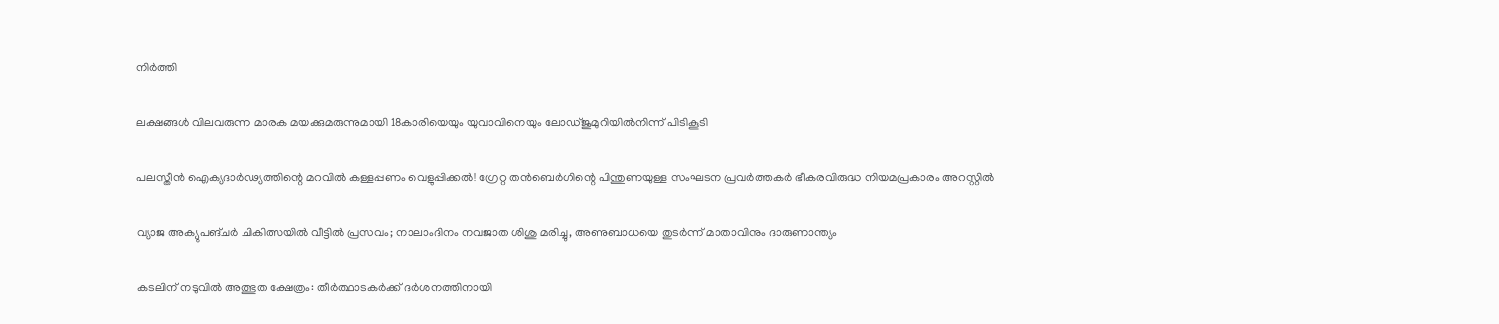നിർത്തി

ലക്ഷങ്ങൾ വിലവരുന്ന മാരക മയക്കുമരുന്നുമായി 18കാരിയെയും യുവാവിനെയും ലോഡ്ജുമുറിയിൽനിന്ന് പിടികൂടി

പലസ്തീൻ ഐക്യദാർഢ്യത്തിന്റെ മറവിൽ കള്ളപ്പണം വെളുപ്പിക്കൽ! ഗ്രേറ്റ തന്‍ബെര്‍ഗിന്റെ പിന്തുണയുള്ള സംഘടന പ്രവർത്തകർ ഭീകരവിരുദ്ധ നിയമപ്രകാരം അറസ്റ്റിൽ

വ്യാജ അക്യുപങ്ചർ ചികിത്സയിൽ വീട്ടിൽ പ്രസവം; നാലാംദിനം നവജാത ശിശു മരിച്ചു, അണുബാധയെ തുടർന്ന് മാതാവിനും ദാരുണാന്ത്യം

കടലിന് നടുവില്‍ അത്ഭുത ക്ഷേത്രം: തീര്‍ത്ഥാടകര്‍ക്ക് ദര്‍ശനത്തിനായി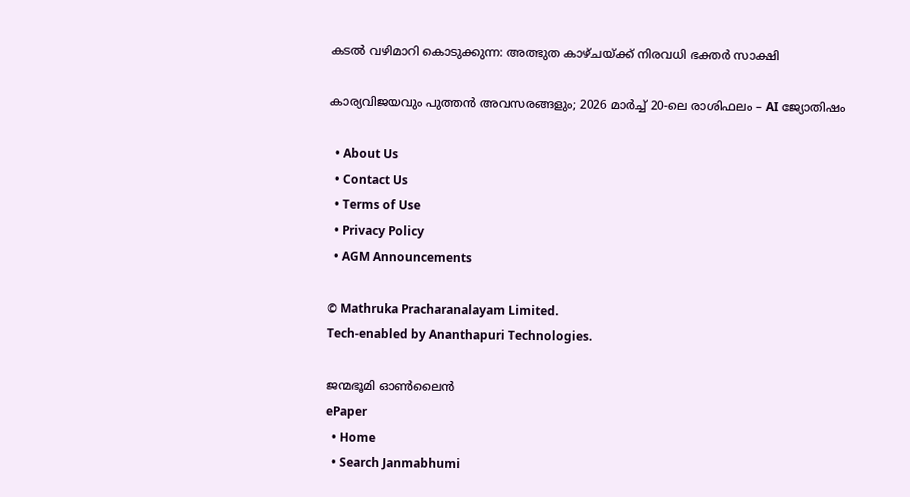കടല്‍ വഴിമാറി കൊടുക്കുന്ന: അത്ഭുത കാഴ്ചയ്‌ക്ക് നിരവധി ഭക്തര്‍ സാക്ഷി

കാര്യവിജയവും പുത്തൻ അവസരങ്ങളും; 2026 മാർച്ച് 20-ലെ രാശിഫലം – AI ജ്യോതിഷം

  • About Us
  • Contact Us
  • Terms of Use
  • Privacy Policy
  • AGM Announcements

© Mathruka Pracharanalayam Limited.
Tech-enabled by Ananthapuri Technologies.

ജന്മഭൂമി ഓണ്‍ലൈന്‍
ePaper
  • Home
  • Search Janmabhumi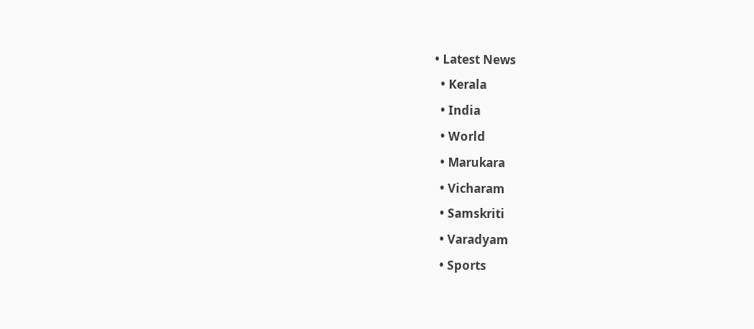• Latest News
  • Kerala
  • India
  • World
  • Marukara
  • Vicharam
  • Samskriti
  • Varadyam
  • Sports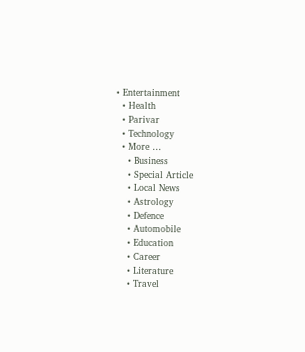• Entertainment
  • Health
  • Parivar
  • Technology
  • More …
    • Business
    • Special Article
    • Local News
    • Astrology
    • Defence
    • Automobile
    • Education
    • Career
    • Literature
    • Travel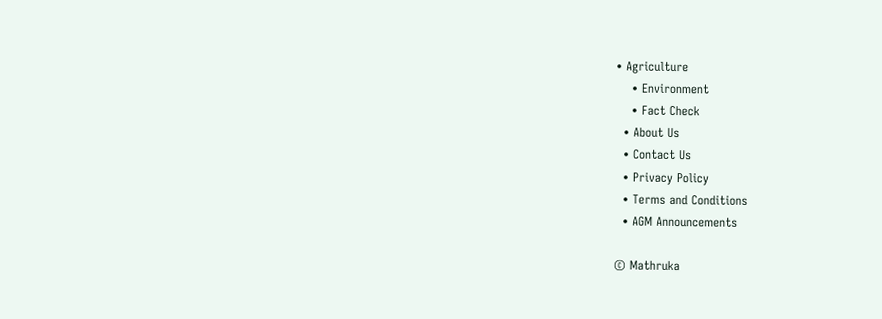• Agriculture
    • Environment
    • Fact Check
  • About Us
  • Contact Us
  • Privacy Policy
  • Terms and Conditions
  • AGM Announcements

© Mathruka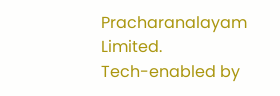Pracharanalayam Limited.
Tech-enabled by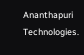Ananthapuri Technologies.